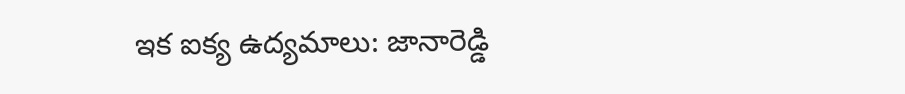ఇక ఐక్య ఉద్యమాలు: జానారెడ్డి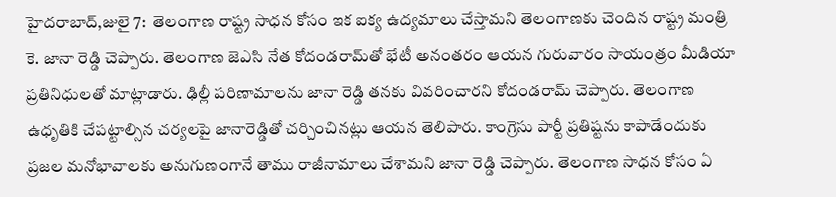హైదరాబాద్,జులై 7:  తెలంగాణ రాష్ట్ర సాధన కోసం ఇక ఐక్య ఉద్యమాలు చేస్తామని తెలంగాణకు చెందిన రాష్ట్ర మంత్రి కె. జానా రెడ్డి చెప్పారు. తెలంగాణ జెఎసి నేత కోదండరామ్‌తో భేటీ అనంతరం ఆయన గురువారం సాయంత్రం మీడియా ప్రతినిధులతో మాట్లాడారు. ఢిల్లీ పరిణామాలను జానా రెడ్డి తనకు వివరించారని కోదండరామ్ చెప్పారు. తెలంగాణ ఉధృతికి చేపట్టాల్సిన చర్యలపై జానారెడ్డితో చర్చించినట్లు ఆయన తెలిపారు. కాంగ్రెసు పార్టీ ప్రతిష్టను కాపాడేందుకు ప్రజల మనోభావాలకు అనుగుణంగానే తాము రాజీనామాలు చేశామని జానా రెడ్డి చెప్పారు. తెలంగాణ సాధన కోసం ఏ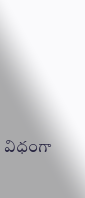విధంగా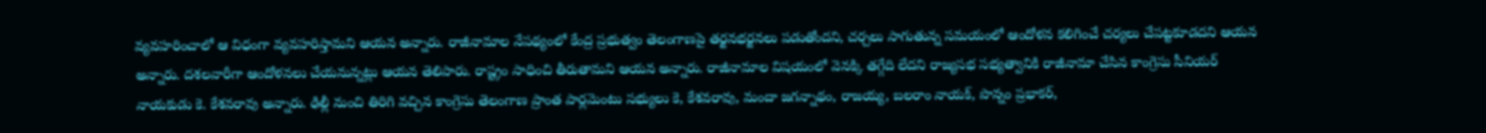వ్యవహరించాలో ఆ విధంగా వ్యవహరిస్తామని ఆయన అన్నారు. రాజీనామాల నేపథ్యంలో కేంద్ర ప్రభుత్వం తెలంగాణపై తర్జనభర్జనలు పడుతోందని, చర్చలు సాగుతున్న సమయంలో ఆందోళన కలిగించే చర్యలు చేపట్టకూడదని ఆయన అన్నారు. దశలవారీగా ఆందోళనలు చేయనున్నట్లు ఆయన తెలిపారు. రాష్ట్రం సాధించి తీరుతామని ఆయన అన్నారు. రాజీనామాల విషయంలో వెనక్కి తగ్గేది లేదని రాజ్యసభ సభ్యత్వానికి రాజీనామా చేసిన కాంగ్రెసు సీనియర్ నాయకుడు కె. కేశవరావు అన్నారు. ఢిల్లీ నుంచి తిరిగి వచ్చిన కాంగ్రెసు తెలంగాణ ప్రాంత పార్లమెంటు సభ్యులు కె, కేశవరావు, మందా జగన్నాథం, రాజయ్య, బలరాం నాయక్, పొన్నం ప్రభాకర్,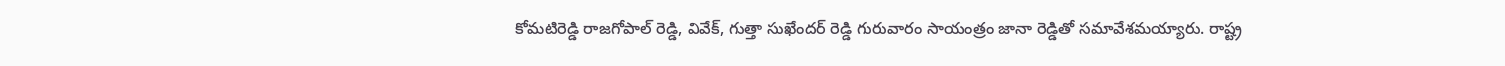కోమటిరెడ్డి రాజగోపాల్ రెడ్డి, వివేక్, గుత్తా సుఖేందర్ రెడ్డి గురువారం సాయంత్రం జానా రెడ్డితో సమావేశమయ్యారు. రాష్ట్ర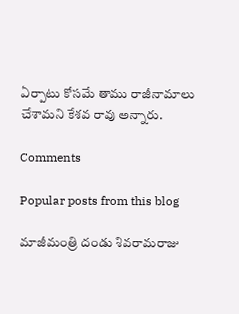ఏర్పాటు కోసమే తాము రాజీనామాలు చేశామని కేశవ రావు అన్నారు.

Comments

Popular posts from this blog

మాజీమంత్రి దండు శివరామరాజు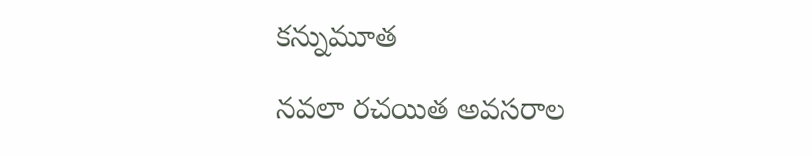కన్నుమూత

నవలా రచయిత అవసరాల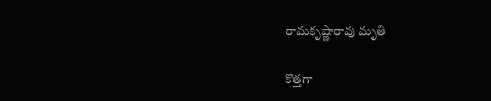రామకృష్ణారావు మృతి

కొత్తగా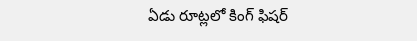ఏడు రూట్లలో కింగ్ ఫిషర్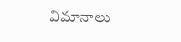విమానాలు